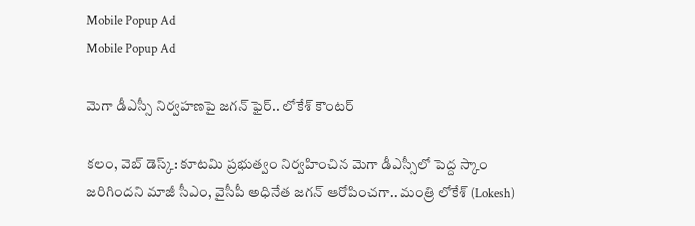Mobile Popup Ad
Mobile Popup Ad

మెగా డీఎస్సీ నిర్వహణపై జగన్ ఫైర్.. లోకేశ్ కౌంటర్

కలం, వెబ్ డెస్క్: కూటమి ప్రభుత్వం నిర్వహించిన మెగా డీఎస్సీలో పెద్ద స్కాం జరిగిందని మాజీ సీఎం, వైసీపీ అధినేత జగన్ ఆరోపించగా.. మంత్రి లోకేశ్ (Lokesh)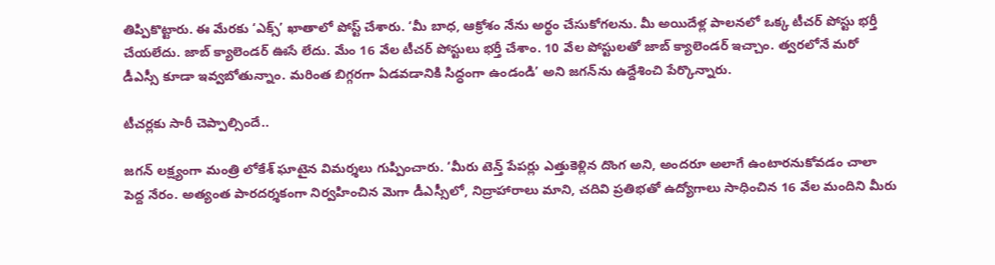తిప్పికొట్టారు. ఈ మేరకు ‘ఎక్స్’ ఖాతాలో పోస్ట్ చేశారు. ‘మీ బాధ, ఆక్రోశం నేను అర్థం చేసుకోగలను. మీ అయిదేళ్ల పాలనలో ఒక్క టీచర్ పోస్టు భర్తీ చేయలేదు. జాబ్ క్యాలెండర్ ఊసే లేదు. మేం 16 వేల టీచర్ పోస్టులు భర్తీ చేశాం. 10 వేల పోస్టులతో జాబ్ క్యాలెండర్ ఇచ్చాం. త్వరలోనే మరో డీఎస్సీ కూడా ఇవ్వబోతున్నాం. మ‌రింత బిగ్గ‌ర‌గా ఏడ‌వ‌డానికి సిద్ధంగా ఉండండి’ అని జగన్‌ను ఉద్దేశించి పేర్కొన్నారు.

టీచర్లకు సారీ చెప్పాల్సిందే..

జగన్ లక్ష్యంగా మంత్రి లోకేశ్ ఘాటైన విమర్శలు గుప్పించారు. ‘మీరు టెన్త్ పేప‌ర్లు ఎత్తుకెళ్లిన దొంగ అని, అంద‌రూ అలాగే ఉంటార‌నుకోవ‌డం చాలా పెద్ద నేరం. అత్యంత పార‌ద‌ర్శ‌కంగా నిర్వ‌హించిన మెగా డీఎస్సీలో, నిద్రాహారాలు మాని, చ‌దివి ప్ర‌తిభతో ఉద్యోగాలు సాధించిన 16 వేల మందిని మీరు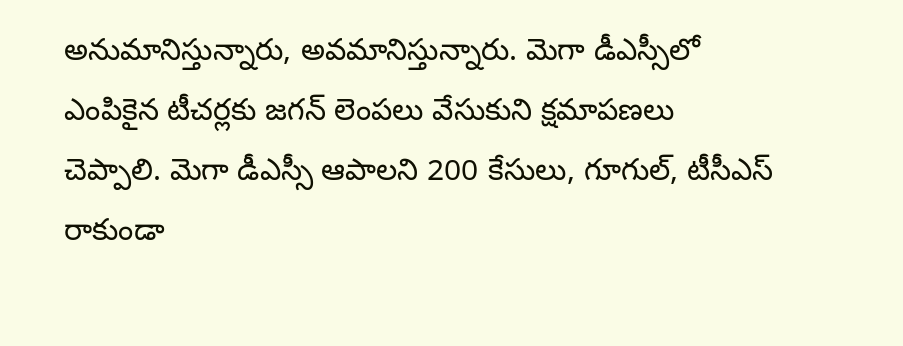అనుమానిస్తున్నారు, అవ‌మానిస్తున్నారు. మెగా డీఎస్సీలో ఎంపికైన టీచ‌ర్లకు జ‌గ‌న్ లెంప‌లు వేసుకుని క్ష‌మాప‌ణ‌లు చెప్పాలి. మెగా డీఎస్సీ ఆపాల‌ని 200 కేసులు, గూగుల్, టీసీఎస్ రాకుండా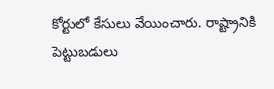కోర్టులో కేసులు వేయించారు. రాష్ట్రానికి పెట్టుబ‌డులు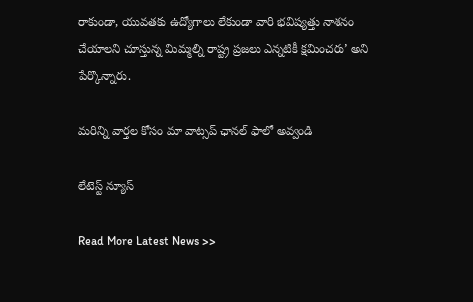రాకుండా, యువ‌తకు ఉద్యోగాలు లేకుండా వారి భ‌విష్య‌త్తు నాశ‌నం చేయాల‌ని చూస్తున్న మిమ్మ‌ల్ని రాష్ట్ర ప్ర‌జ‌లు ఎన్న‌టికీ క్ష‌మించ‌రు’ అని పేర్కొన్నారు.

మ‌రిన్ని వార్త‌ల కోసం మా వాట్స‌ప్ ఛాన‌ల్ ఫాలో అవ్వండి

లేటెస్ట్ న్యూస్‌

Read More Latest News >>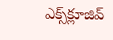ఎక్స్‌క్లూజివ్‌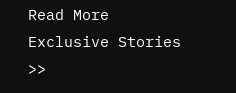Read More Exclusive Stories >>